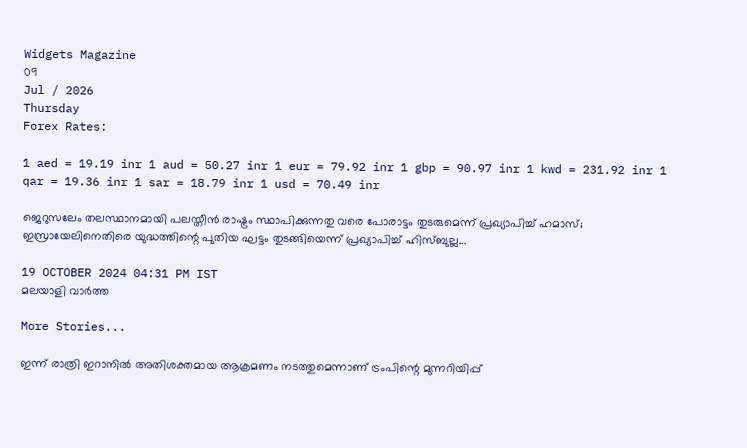Widgets Magazine
09
Jul / 2026
Thursday
Forex Rates:

1 aed = 19.19 inr 1 aud = 50.27 inr 1 eur = 79.92 inr 1 gbp = 90.97 inr 1 kwd = 231.92 inr 1 qar = 19.36 inr 1 sar = 18.79 inr 1 usd = 70.49 inr

ജെറുസലേം തലസ്ഥാനമായി പലസ്തീൻ രാഷ്ട്രം സ്ഥാപിക്കുന്നതു വരെ പോരാട്ടം തുടരുമെന്ന് പ്രഖ്യാപിച്ച് ഹമാസ്; ഇസ്രായേലിനെതിരെ യുദ്ധത്തിന്റെ പുതിയ ഘട്ടം തുടങ്ങിയെന്ന് പ്രഖ്യാപിച്ച് ഹിസ്ബുല്ല...

19 OCTOBER 2024 04:31 PM IST
മലയാളി വാര്‍ത്ത

More Stories...

ഇന്ന് രാത്രി ഇറാനില്‍ അതിശക്തമായ ആക്രമണം നടത്തുമെന്നാണ് ട്രംപിന്റെ മുന്നറിയിപ്പ്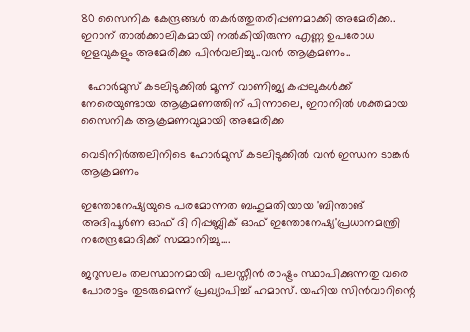80 സൈനിക കേന്ദ്രങ്ങള്‍ തകര്‍ത്തുതരിപ്പണമാക്കി അമേരിക്ക.. ഇറാന് താല്‍ക്കാലികമായി നല്‍കിയിരുന്ന എണ്ണ ഉപരോധ ഇളവുകളും അമേരിക്ക പിന്‍വലിച്ചു..വൻ ആക്രമണം..

  ഹോർമുസ് കടലിടുക്കിൽ മൂന്ന് വാണിജ്യ കപ്പലുകൾക്ക് നേരെയുണ്ടായ ആക്രമണത്തിന് പിന്നാലെ, ഇറാനിൽ ശക്തമായ സൈനിക ആക്രമണവുമായി അമേരിക്ക

വെടിനിർത്തലിനിടെ ഹോർമുസ് കടലിടുക്കിൽ വൻ ഇന്ധന ടാങ്കർ ആക്രമണം

ഇന്തോനേഷ്യയുടെ പരമോന്നത ബഹുമതിയായ 'ബിന്താങ് അദിപൂര്‍ണ ഓഫ് ദി റിപ്പബ്ലിക് ഓഫ് ഇന്തോനേഷ്യ'പ്രധാനമന്ത്രി നരേന്ദ്രമോദിക്ക് സമ്മാനിച്ചു....

ജറുസലം തലസ്ഥാനമായി പലസ്തീൻ രാഷ്ട്രം സ്ഥാപിക്കുന്നതു വരെ പോരാട്ടം തുടരുമെന്ന് പ്രഖ്യാപിച്ച് ഹമാസ്. യഹിയ സിൻവാറിന്റെ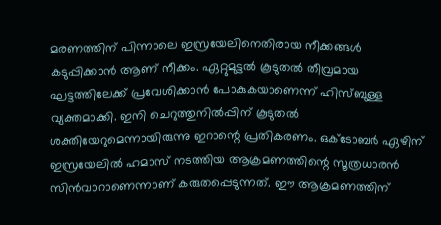മരണത്തിന് പിന്നാലെ ഇസ്രയേലിനെതിരായ നീക്കങ്ങള്‍ കടുപ്പിക്കാൻ ആണ് നീക്കം. ഏറ്റുമുട്ടല്‍ കൂടുതല്‍ തീവ്രമായ ഘട്ടത്തിലേക്ക് പ്രവേശിക്കാൻ പോകുകയാണെന്ന് ഹിസ്ബുള്ള വ്യക്തമാക്കി. ഇനി ചെറുത്തുനില്‍പ്പിന് കൂടുതല്‍ ശക്തിയേറുമെന്നായിരുന്നു ഇറാന്റെ പ്രതികരണം. ഒക്ടോബർ ഏഴിന് ഇസ്രയേലില്‍ ഹമാസ് നടത്തിയ ആക്രമണത്തിന്റെ സൂത്രധാരൻ സിൻവാറാണെന്നാണ് കരുതപ്പെടുന്നത്. ഈ ആക്രമണത്തിന്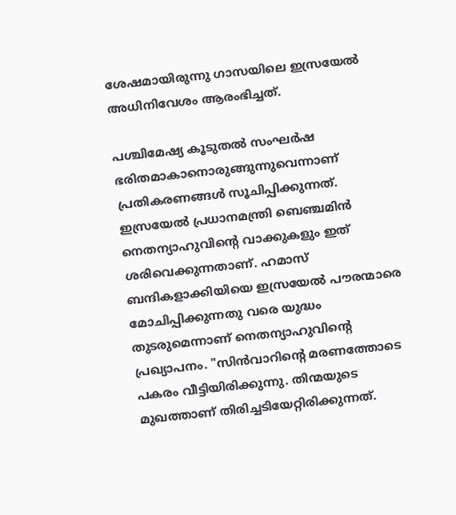ശേഷമായിരുന്നു ഗാസയിലെ ഇസ്രയേല്‍ അധിനിവേശം ആരംഭിച്ചത്.

പശ്ചിമേഷ്യ കൂടുതല്‍ സംഘർഷ ഭരിതമാകാനൊരുങ്ങുന്നുവെന്നാണ് പ്രതികരണങ്ങള്‍ സൂചിപ്പിക്കുന്നത്. ഇസ്രയേല്‍ പ്രധാനമന്ത്രി ബെഞ്ചമിൻ നെതന്യാഹുവിന്റെ വാക്കുകളും ഇത് ശരിവെക്കുന്നതാണ്. ഹമാസ് ബന്ദികളാക്കിയിയെ ഇസ്രയേല്‍ പൗരന്മാരെ മോചിപ്പിക്കുന്നതു വരെ യുദ്ധം തുടരുമെന്നാണ് നെതന്യാഹുവിന്റെ പ്രഖ്യാപനം. "സിൻവാറിന്റെ മരണത്തോടെ പകരം വീട്ടിയിരിക്കുന്നു. തിന്മയുടെ മുഖത്താണ് തിരിച്ചടിയേറ്റിരിക്കുന്നത്.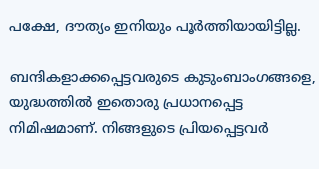പക്ഷേ, ദൗത്യം ഇനിയും പൂർത്തിയായിട്ടില്ല.

ബന്ദികളാക്കപ്പെട്ടവരുടെ കുടുംബാംഗങ്ങളെ, യുദ്ധത്തില്‍ ഇതൊരു പ്രധാനപ്പെട്ട നിമിഷമാണ്. നിങ്ങളുടെ പ്രിയപ്പെട്ടവർ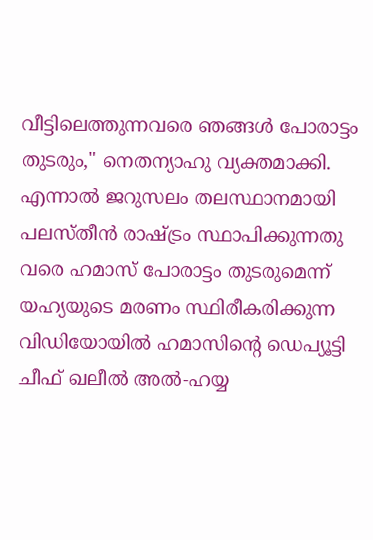വീട്ടിലെത്തുന്നവരെ ഞങ്ങള്‍ പോരാട്ടം തുടരും," നെതന്യാഹു വ്യക്തമാക്കി. എന്നാൽ ജറുസലം തലസ്ഥാനമായി പലസ്തീൻ രാഷ്ട്രം സ്ഥാപിക്കുന്നതു വരെ ഹമാസ് പോരാട്ടം തുടരുമെന്ന് യഹ്യയുടെ മരണം സ്ഥിരീകരിക്കുന്ന വിഡിയോയിൽ ഹമാസിന്റെ ഡെപ്യൂട്ടി ചീഫ് ഖലീൽ അൽ-ഹയ്യ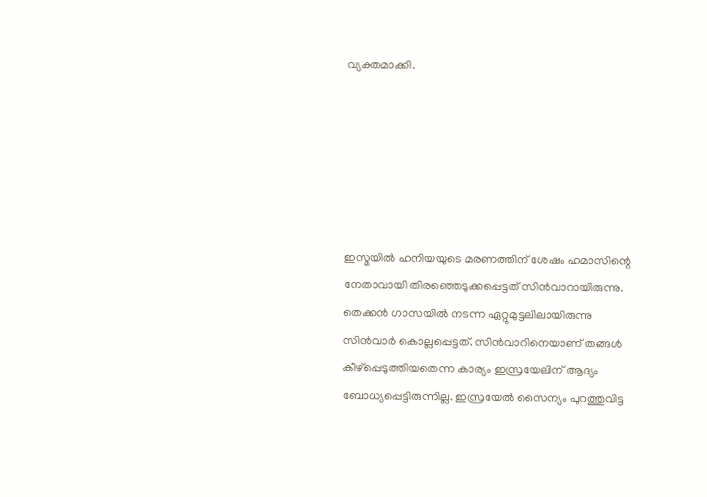വ്യക്തമാക്കി.






ഇസ്മയില്‍ ഹനിയയുടെ മരണത്തിന് ശേഷം ഹമാസിന്റെ നേതാവായി തിരഞ്ഞെടുക്കപ്പെട്ടത് സിൻവാറായിരുന്നു. തെക്കൻ ഗാസയില്‍ നടന്ന ഏറ്റുമുട്ടലിലായിരുന്നു സിൻവാർ കൊല്ലപ്പെട്ടത്. സിൻവാറിനെയാണ് തങ്ങള്‍ കീഴ്പ്പെടുത്തിയതെന്ന കാര്യം ഇസ്രയേലിന് ആദ്യം ബോധ്യപ്പെട്ടിരുന്നില്ല. ഇസ്രയേല്‍ സൈന്യം പുറത്തുവിട്ട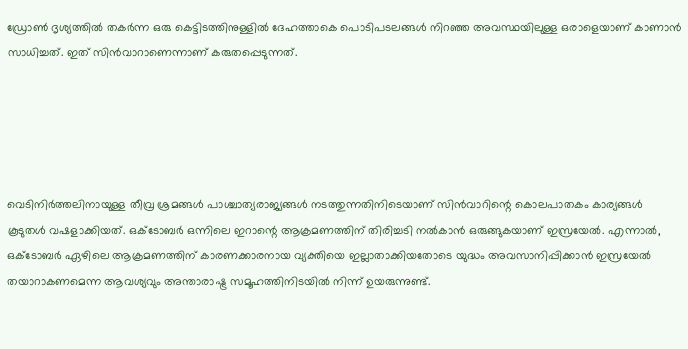ഡ്രോണ്‍ ദൃശ്യത്തില്‍ തകർന്ന ഒരു കെട്ടിടത്തിനുള്ളില്‍ ദേഹത്താകെ പൊടിപടലങ്ങള്‍ നിറഞ്ഞ അവസ്ഥയിലുള്ള ഒരാളെയാണ് കാണാൻ സാധിച്ചത്. ഇത് സിൻവാറാണെന്നാണ് കരുതപ്പെടുന്നത്.





വെടിനിർത്തലിനായുള്ള തീവ്ര ശ്രമങ്ങള്‍ പാശ്ചാത്യരാജ്യങ്ങള്‍ നടത്തുന്നതിനിടെയാണ് സിൻവാറിന്റെ കൊലപാതകം കാര്യങ്ങള്‍ കൂടുതള്‍ വഷളാക്കിയത്. ഒക്ടോബർ ഒന്നിലെ ഇറാന്റെ ആക്രമണത്തിന് തിരിച്ചടി നല്‍കാൻ ഒരുങ്ങുകയാണ് ഇസ്രയേല്‍. എന്നാല്‍, ഒക്ടോബർ ഏഴിലെ ആക്രമണത്തിന് കാരണക്കാരനായ വ്യക്തിയെ ഇല്ലാതാക്കിയതോടെ യുദ്ധം അവസാനിപ്പിക്കാൻ ഇസ്രയേല്‍ തയാറാകണമെന്ന ആവശ്യവും അന്താരാഷ്ട്ര സമൂഹത്തിനിടയില്‍ നിന്ന് ഉയരുന്നുണ്ട്.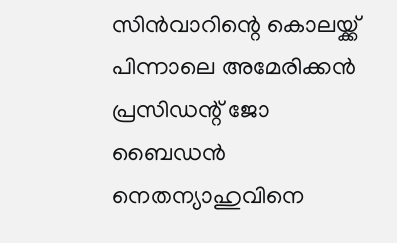സിൻവാറിന്റെ കൊലയ്ക്ക് പിന്നാലെ അമേരിക്കൻ പ്രസിഡന്റ് ജോ ബൈഡൻ നെതന്യാഹുവിനെ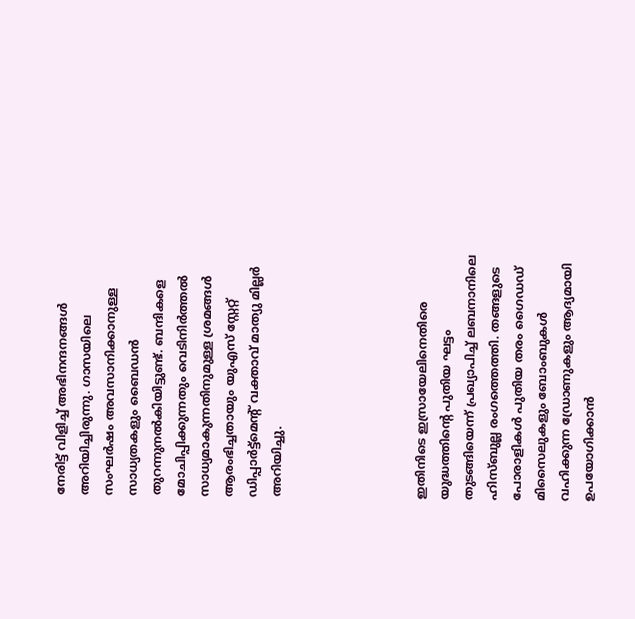നേരിട്ട് വിളിച്ച് അഭിനന്ദനങ്ങള്‍ അറിയിച്ചിരുന്നു. ഗാസയിലെ സംഘർഷം അവസാനിക്കാനുള്ള സാധ്യതകളും ബൈഡൻ തുറന്നുനല്‍കിയിട്ടുണ്ട്. ബന്ദികളെ മോചിപ്പിക്കുന്നതും വെടിനിർത്തല്‍ സാധ്യമാകുന്നതിനുമുള്ള ശ്രമങ്ങള്‍ ആരംഭിച്ചതായും യുഎസ് സ്റ്റേറ്റ് ഡിപ്പാർട്ട്മെന്റ് വക്താവ് മാത്യു മില്ലർ അറിയിച്ചു.





ഇതിനിടെ ഇസ്രായേലിനെതിരെ യുദ്ധത്തിന്റെ പുതിയ ഘട്ടം തുടങ്ങിയെന്ന് പ്രഖ്യാപിച്ച് ലബനാനിലെ ഹിസ്ബുല്ല രംഗത്തെത്തി. തങ്ങളുടെ പോരാളികൾ പുതിയ തരം ഗൈഡഡ് മിസൈലുകളും ബോംബുകൾ വഹിക്കുന്ന ഡ്രോണുകളും ആദ്യമായി ഉപയോഗിക്കാൻ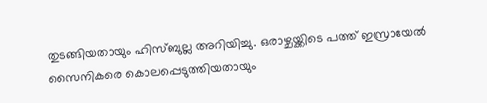തുടങ്ങിയതായും ഹിസ്ബുല്ല അറിയിച്ചു. ഒരാഴ്ചയ്ക്കിടെ പത്ത് ഇസ്രായേൽ സൈനികരെ കൊലപ്പെടുത്തിയതായും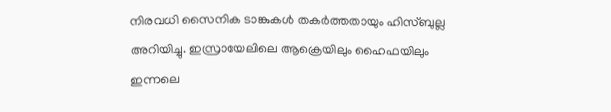നിരവധി സൈനിക ടാങ്കുകൾ തകർത്തതായും ഹിസ്ബുല്ല അറിയിച്ചു. ഇസ്രായേലിലെ ആക്രെയിലും ഹൈഫയിലും ഇന്നലെ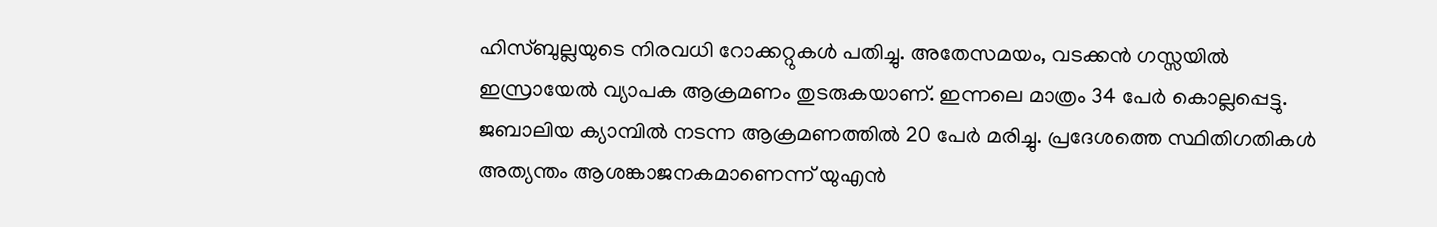ഹിസ്ബുല്ലയുടെ നിരവധി റോക്കറ്റുകൾ പതിച്ചു. അതേസമയം, വടക്കൻ ഗസ്സയിൽ ഇസ്രായേൽ വ്യാപക ആക്രമണം തുടരുകയാണ്. ഇന്നലെ മാത്രം 34 പേർ കൊല്ലപ്പെട്ടു. ജബാലിയ ക്യാമ്പിൽ നടന്ന ആക്രമണത്തിൽ 20 പേർ മരിച്ചു. പ്രദേശത്തെ സ്ഥിതിഗതികൾ അത്യന്തം ആശങ്കാജനകമാണെന്ന് യുഎൻ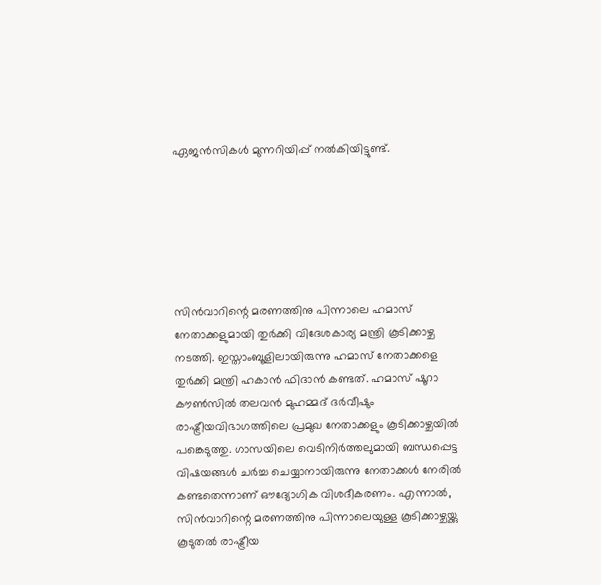ഏജൻസികൾ മുന്നറിയിപ്പ് നൽകിയിട്ടുണ്ട്.






സിൻവാറിന്റെ മരണത്തിനു പിന്നാലെ ഹമാസ് നേതാക്കളുമായി തുർക്കി വിദേശകാര്യ മന്ത്രി കൂടിക്കാഴ്ച നടത്തി. ഇസ്താംബൂളിലായിരുന്നു ഹമാസ് നേതാക്കളെ തുർക്കി മന്ത്രി ഹകാൻ ഫിദാൻ കണ്ടത്. ഹമാസ് ഷൂറാ കൗൺസിൽ തലവൻ മുഹമ്മദ് ദർവീഷും രാഷ്ട്രീയവിഭാഗത്തിലെ പ്രമുഖ നേതാക്കളും കൂടിക്കാഴ്ചയിൽ പങ്കെടുത്തു. ഗാസയിലെ വെടിനിർത്തലുമായി ബന്ധപ്പെട്ട വിഷയങ്ങൾ ചർച്ച ചെയ്യാനായിരുന്നു നേതാക്കൾ നേരിൽ കണ്ടതെന്നാണ് ഔദ്യോഗിക വിശദീകരണം. എന്നാൽ, സിൻവാറിന്റെ മരണത്തിനു പിന്നാലെയുള്ള കൂടിക്കാഴ്ചയ്ക്കു കൂടുതൽ രാഷ്ട്രീയ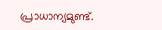പ്രാധാന്യമുണ്ട്.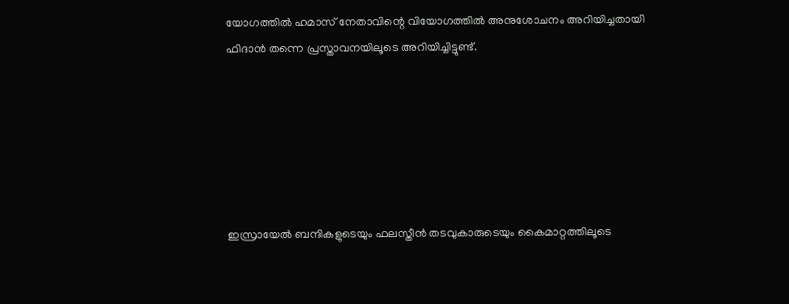യോഗത്തിൽ ഹമാസ് നേതാവിന്റെ വിയോഗത്തിൽ അനുശോചനം അറിയിച്ചതായി ഫിദാൻ തന്നെ പ്രസ്താവനയിലൂടെ അറിയിച്ചിട്ടുണ്ട്.






ഇസ്രായേൽ ബന്ദികളുടെയും ഫലസ്തീൻ തടവുകാരുടെയും കൈമാറ്റത്തിലൂടെ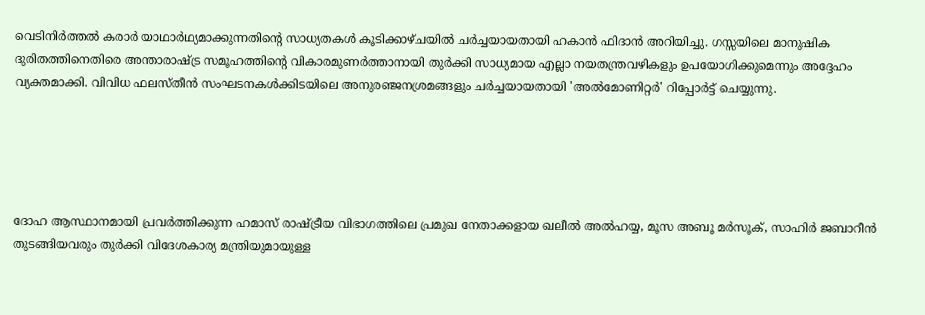വെടിനിർത്തൽ കരാർ യാഥാർഥ്യമാക്കുന്നതിന്റെ സാധ്യതകൾ കൂടിക്കാഴ്ചയിൽ ചർച്ചയായതായി ഹകാൻ ഫിദാൻ അറിയിച്ചു. ഗസ്സയിലെ മാനുഷിക ദുരിതത്തിനെതിരെ അന്താരാഷ്ട്ര സമൂഹത്തിന്റെ വികാരമുണർത്താനായി തുർക്കി സാധ്യമായ എല്ലാ നയതന്ത്രവഴികളും ഉപയോഗിക്കുമെന്നും അദ്ദേഹം വ്യക്തമാക്കി. വിവിധ ഫലസ്തീൻ സംഘടനകൾക്കിടയിലെ അനുരഞ്ജനശ്രമങ്ങളും ചർച്ചയായതായി 'അൽമോണിറ്റർ' റിപ്പോർട്ട് ചെയ്യുന്നു.





ദോഹ ആസ്ഥാനമായി പ്രവർത്തിക്കുന്ന ഹമാസ് രാഷ്ട്രീയ വിഭാഗത്തിലെ പ്രമുഖ നേതാക്കളായ ഖലീൽ അൽഹയ്യ, മൂസ അബൂ മർസൂക്, സാഹിർ ജബാറീൻ തുടങ്ങിയവരും തുർക്കി വിദേശകാര്യ മന്ത്രിയുമായുള്ള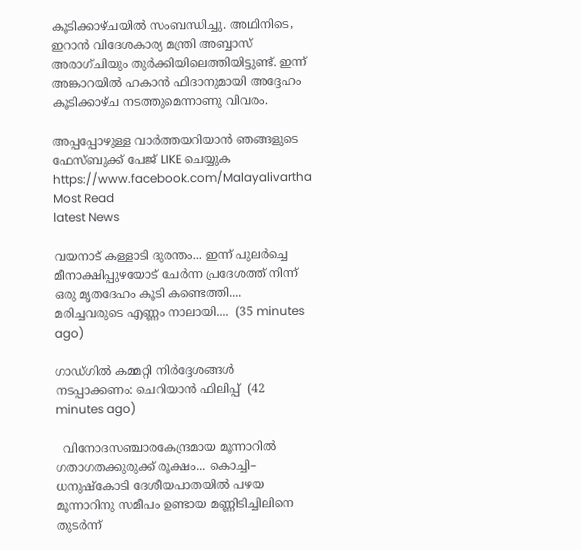കൂടിക്കാഴ്ചയിൽ സംബന്ധിച്ചു. അഥിനിടെ, ഇറാൻ വിദേശകാര്യ മന്ത്രി അബ്ബാസ് അരാഗ്ചിയും തുർക്കിയിലെത്തിയിട്ടുണ്ട്. ഇന്ന് അങ്കാറയിൽ ഹകാൻ ഫിദാനുമായി അദ്ദേഹം കൂടിക്കാഴ്ച നടത്തുമെന്നാണു വിവരം.

അപ്പപ്പോഴുള്ള വാര്‍ത്തയറിയാന്‍ ഞങ്ങളുടെ ഫേസ്‌ബുക്ക്‌ പേജ് LIKE ചെയ്യുക
https://www.facebook.com/Malayalivartha
Most Read
latest News

വയനാട് കള്ളാടി ദുരന്തം... ഇന്ന് പുലർച്ചെ മീനാക്ഷിപ്പുഴയോട് ചേർന്ന പ്രദേശത്ത് നിന്ന് ഒരു മൃതദേഹം കൂടി കണ്ടെത്തി.... മരിച്ചവരുടെ എണ്ണം നാലായി....  (35 minutes ago)

ഗാഡ്ഗിൽ കമ്മറ്റി നിർദ്ദേശങ്ങൾ നടപ്പാക്കണം: ചെറിയാൻ ഫിലിപ്പ്  (42 minutes ago)

  വിനോദസഞ്ചാരകേന്ദ്രമായ മൂന്നാറിൽ ഗതാഗതക്കുരുക്ക് രൂക്ഷം... കൊച്ചി– ധനുഷ്‌കോടി ദേശീയപാതയിൽ പഴയ മൂന്നാറിനു സമീപം ഉണ്ടായ മണ്ണിടിച്ചിലിനെ തുടർന്ന്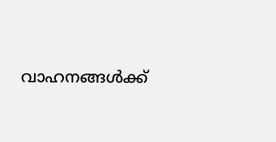വാഹനങ്ങൾക്ക്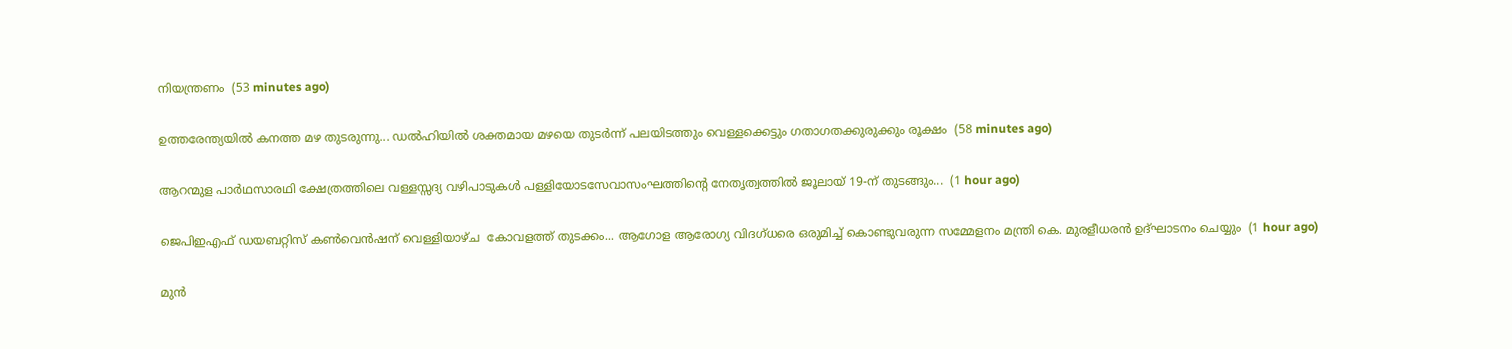നിയന്ത്രണം  (53 minutes ago)

ഉത്തരേന്ത്യയിൽ കനത്ത മഴ തുടരുന്നു... ഡൽഹിയിൽ ശക്തമായ മഴയെ തുടർന്ന് പലയിടത്തും വെള്ളക്കെട്ടും ഗതാഗതക്കുരുക്കും രൂക്ഷം  (58 minutes ago)

ആറന്മുള പാർഥസാരഥി ക്ഷേത്രത്തിലെ വള്ളസ്സദ്യ വഴിപാടുകൾ പള്ളിയോടസേവാസംഘത്തിന്റെ നേതൃത്വത്തിൽ ജൂലായ് 19-ന് തുടങ്ങും...  (1 hour ago)

ജെപിഇഎഫ് ഡയബറ്റിസ് കണ്‍വെന്‍ഷന് വെള്ളിയാഴ്ച  കോവളത്ത് തുടക്കം... ആഗോള ആരോഗ്യ വിദഗ്ധരെ ഒരുമിച്ച് കൊണ്ടുവരുന്ന സമ്മേളനം മന്ത്രി കെ. മുരളീധരന്‍ ഉദ്ഘാടനം ചെയ്യും  (1 hour ago)

മുൻ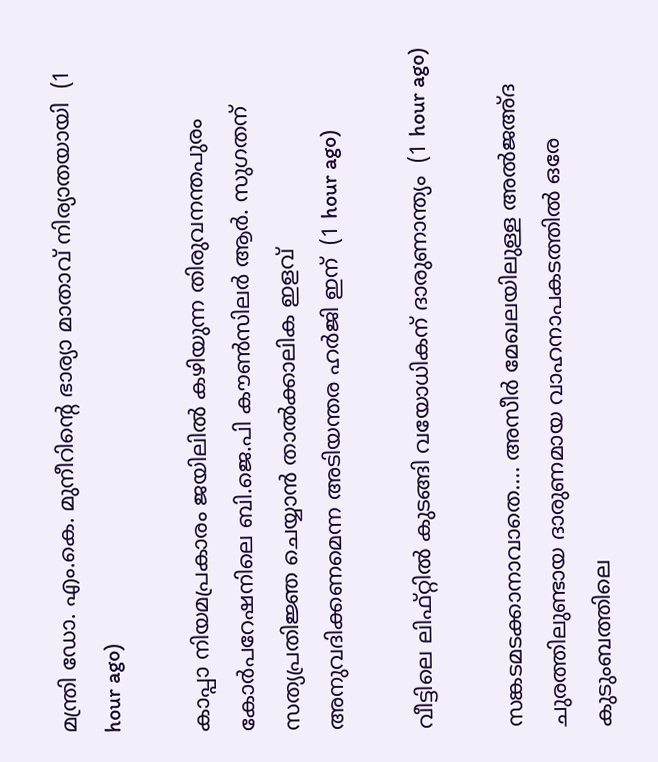മന്ത്രി ഡോ. എം.കെ. മുനീറിന്റെ ഭാര്യാ മാതാവ് നിര്യാതയായി  (1 hour ago)

കാപ്പാ നിയമപ്രകാരം ജയിലിൽ കഴിയുന്ന തിരുവനന്തപുരം കോര്‍പറേഷനിലെ ബി.ജെ.പി കൗണ്‍സിലര്‍ ആര്‍. സുഗതന് സത്യപ്രതിജ്ഞ ചെയ്യാൻ താൽക്കാലിക ഇളവ് അനുവദിക്കണമെന്ന അടിയന്തര ഹർജി ഇന്  (1 hour ago)

വീട്ടിലെ ലിഫ്റ്റിൽ കുടങ്ങി വയോധികന് ദാരുണാന്ത്യം‌  (1 hour ago)

സങ്കടമടക്കാനാവാതെ.... അസീർ മേഖലയിലുള്ള അൽജഅ്ദ ചുരത്തിലുണ്ടായ ദാരുണമായ വാഹനാപകടത്തിൽ ഒരേ കുടുംബത്തിലെ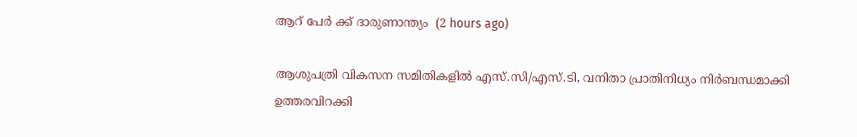ആറ് പേർ ക്ക് ദാരുണാന്ത്യം  (2 hours ago)

ആശുപത്രി വികസന സമിതികളിൽ എസ്.സി/എസ്.ടി, വനിതാ പ്രാതിനിധ്യം നിർബന്ധമാക്കി ഉത്തരവിറക്കി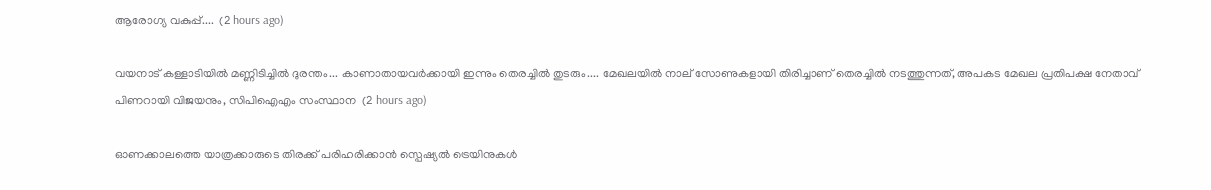ആരോഗ്യ വകുപ്പ്....  (2 hours ago)

വയനാട് കള്ളാടിയിൽ മണ്ണിടിച്ചിൽ ദുരന്തം... കാണാതായവർക്കായി ഇന്നും തെരച്ചിൽ തുടരും.... മേഖലയിൽ നാല് സോണുകളായി തിരിച്ചാണ് തെരച്ചിൽ നടത്തുന്നത്, അപകട മേഖല പ്രതിപക്ഷ നേതാവ് പിണറായി വിജയനും, സിപിഐഎം സംസ്ഥാന  (2 hours ago)

ഓണക്കാലത്തെ യാത്രക്കാരുടെ തിരക്ക് പരിഹരിക്കാൻ സ്പെഷ്യൽ ട്രെയിനുകൾ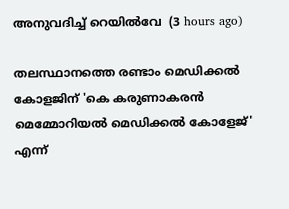അനുവദിച്ച് റെയിൽവേ  (3 hours ago)

തലസ്ഥാനത്തെ രണ്ടാം മെഡിക്കല്‍ കോളജിന് 'കെ കരുണാകരന്‍ മെമ്മോറിയല്‍ മെഡിക്കല്‍ കോളേജ്' എന്ന്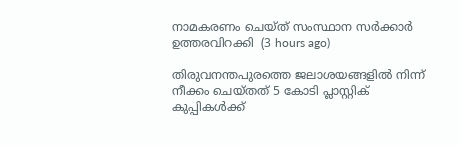നാമകരണം ചെയ്ത് സംസ്ഥാന സര്‍ക്കാര്‍ ഉത്തരവിറക്കി  (3 hours ago)

തിരുവനന്തപുരത്തെ ജലാശയങ്ങളിൽ നിന്ന് നീക്കം ചെയ്തത് 5 കോടി പ്ലാസ്റ്റിക് കുപ്പികൾക്ക്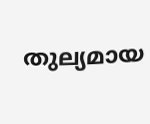തുല്യമായ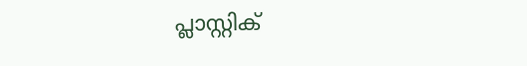പ്ലാസ്റ്റിക്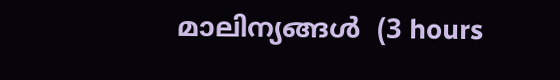മാലിന്യങ്ങൾ  (3 hours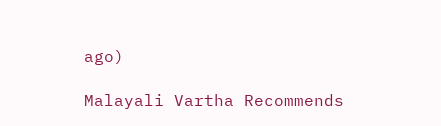ago)

Malayali Vartha Recommends